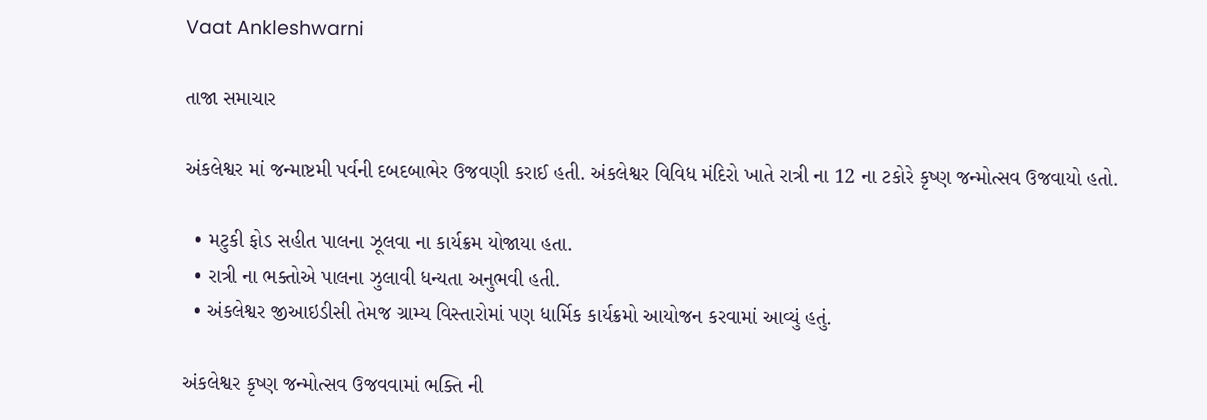Vaat Ankleshwarni

તાજા સમાચાર

અંકલેશ્વર માં જન્માષ્ટમી પર્વની દબદબાભેર ઉજવણી કરાઈ હતી. અંકલેશ્વર વિવિધ મંદિરો ખાતે રાત્રી ના 12 ના ટકોરે કૃષ્ણ જન્મોત્સવ ઉજવાયો હતો.

  • મટુકી ફોડ સહીત પાલના ઝૂલવા ના કાર્યક્રમ યોજાયા હતા.
  • રાત્રી ના ભક્તોએ પાલના ઝુલાવી ધન્યતા અનુભવી હતી.
  • અંકલેશ્વર જીઆઇડીસી તેમજ ગ્રામ્ય વિસ્તારોમાં પણ ધાર્મિક કાર્યક્રમો આયોજન કરવામાં આવ્યું હતું.

અંકલેશ્વર કૃષ્ણ જન્મોત્સવ ઉજવવામાં ભક્તિ ની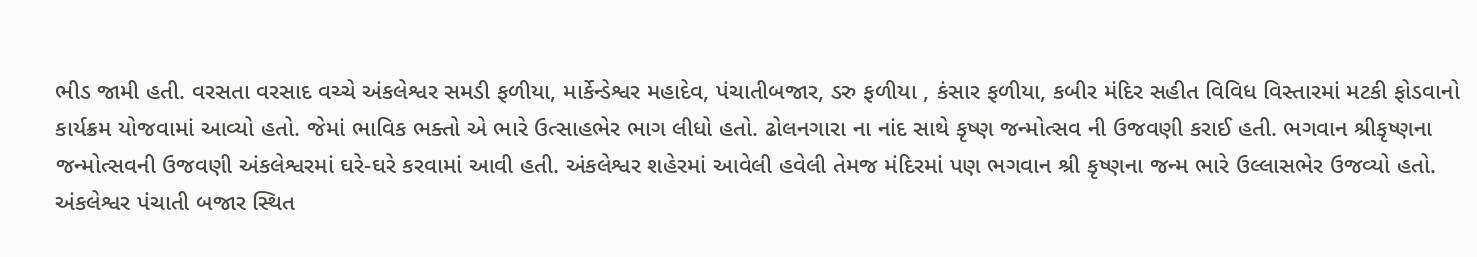ભીડ જામી હતી. વરસતા વરસાદ વચ્ચે અંકલેશ્વર સમડી ફળીયા, માર્કેન્ડેશ્વર મહાદેવ, પંચાતીબજાર, ડરુ ફળીયા , કંસાર ફળીયા, કબીર મંદિર સહીત વિવિધ વિસ્તારમાં મટકી ફોડવાનો કાર્યક્રમ યોજવામાં આવ્યો હતો. જેમાં ભાવિક ભક્તો એ ભારે ઉત્સાહભેર ભાગ લીધો હતો. ઢોલનગારા ના નાંદ સાથે કૃષ્ણ જન્મોત્સવ ની ઉજવણી કરાઈ હતી. ભગવાન શ્રીકૃષ્ણના જન્મોત્સવની ઉજવણી અંકલેશ્વરમાં ઘરે-ઘરે કરવામાં આવી હતી. અંકલેશ્વર શહેરમાં આવેલી હવેલી તેમજ મંદિરમાં પણ ભગવાન શ્રી કૃષ્ણના જન્મ ભારે ઉલ્લાસભેર ઉજવ્યો હતો. અંકલેશ્વર પંચાતી બજાર સ્થિત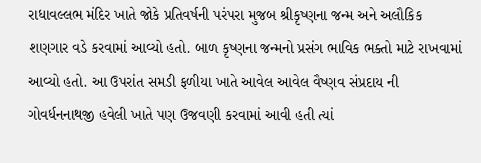રાધાવલ્લભ મંદિર ખાતે જોકે પ્રતિવર્ષની પરંપરા મુજબ શ્રીકૃષ્ણના જન્મ અને અલૌકિક શણગાર વડે કરવામાં આવ્યો હતો. બાળ કૃષ્ણના જન્મનો પ્રસંગ ભાવિક ભક્તો માટે રાખવામાં આવ્યો હતો. આ ઉપરાંત સમડી ફળીયા ખાતે આવેલ આવેલ વૈષ્ણવ સંપ્રદાય ની ગોવર્ધનનાથજી હવેલી ખાતે પણ ઉજવણી કરવામાં આવી હતી ત્યાં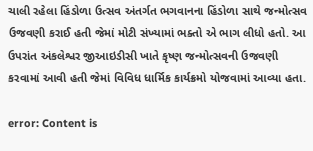ચાલી રહેલા હિંડોળા ઉત્સવ અંતર્ગત ભગવાનના હિંડોળા સાથે જન્મોત્સવ ઉજવણી કરાઈ હતી જેમાં મોટી સંખ્યામાં ભક્તો એ ભાગ લીધો હતો. આ ઉપરાંત અંકલેશ્વર જીઆઇડીસી ખાતે કૃષ્ણ જન્મોત્સવની ઉજવણી કરવામાં આવી હતી જેમાં વિવિધ ધાર્મિક કાર્યક્રમો યોજવામાં આવ્યા હતા.

error: Content is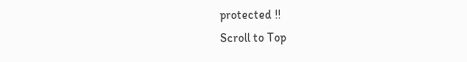protected !!
Scroll to Top